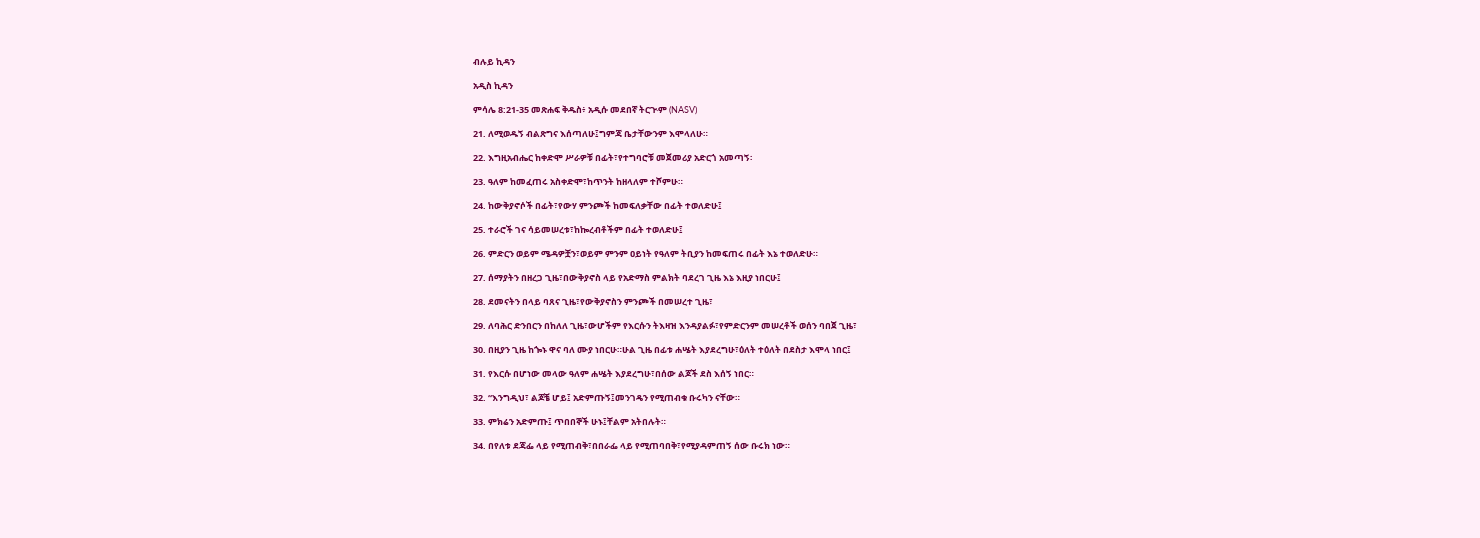ብሉይ ኪዳን

አዲስ ኪዳን

ምሳሌ 8:21-35 መጽሐፍ ቅዱስ፥ አዲሱ መደበኛ ትርጒም (NASV)

21. ለሚወዱኝ ብልጽግና እሰጣለሁ፤ግምጃ ቤታቸውንም እሞላለሁ።

22. እግዚአብሔር ከቀድሞ ሥራዎቹ በፊት፣የተግባሮቹ መጀመሪያ አድርጎ አመጣኝ፡

23. ዓለም ከመፈጠሩ አስቀድሞ፣ከጥንት ከዘላለም ተሾምሁ።

24. ከውቅያኖሶች በፊት፣የውሃ ምንጮች ከመፍለቃቸው በፊት ተወለድሁ፤

25. ተራሮች ገና ሳይመሠረቱ፣ከኰረብቶችም በፊት ተወለድሁ፤

26. ምድርን ወይም ሜዳዎቿን፣ወይም ምንም ዐይነት የዓለም ትቢያን ከመፍጠሩ በፊት እኔ ተወለድሁ።

27. ሰማያትን በዘረጋ ጊዜ፣በውቅያኖስ ላይ የአድማስ ምልክት ባደረገ ጊዜ እኔ እዚያ ነበርሁ፤

28. ደመናትን በላይ ባጸና ጊዜ፣የውቅያኖስን ምንጮች በመሠረተ ጊዜ፣

29. ለባሕር ድንበርን በከለለ ጊዜ፣ውሆችም የእርሱን ትእዛዝ እንዳያልፉ፣የምድርንም መሠረቶች ወሰን ባበጀ ጊዜ፣

30. በዚያን ጊዜ ከጐኑ ዋና ባለ ሙያ ነበርሁ።ሁል ጊዜ በፊቱ ሐሤት እያደረግሁ፣ዕለት ተዕለት በደስታ እሞላ ነበር፤

31. የእርሱ በሆነው መላው ዓለም ሐሤት እያደረግሁ፣በሰው ልጆች ደስ እሰኝ ነበር።

32. “እንግዲህ፣ ልጆቼ ሆይ፤ አድምጡኝ፤መንገዴን የሚጠብቁ ቡሩካን ናቸው።

33. ምክሬን አድምጡ፤ ጥበበኞች ሁኑ፤ቸልም አትበሉት።

34. በየለቱ ደጃፌ ላይ የሚጠብቅ፣በበራፌ ላይ የሚጠባበቅ፣የሚያዳምጠኝ ሰው ቡሩክ ነው።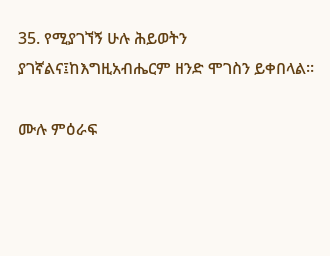35. የሚያገኘኝ ሁሉ ሕይወትን ያገኛልና፤ከእግዚአብሔርም ዘንድ ሞገስን ይቀበላል።

ሙሉ ምዕራፍ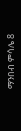ማንበብ ምሳሌ 8